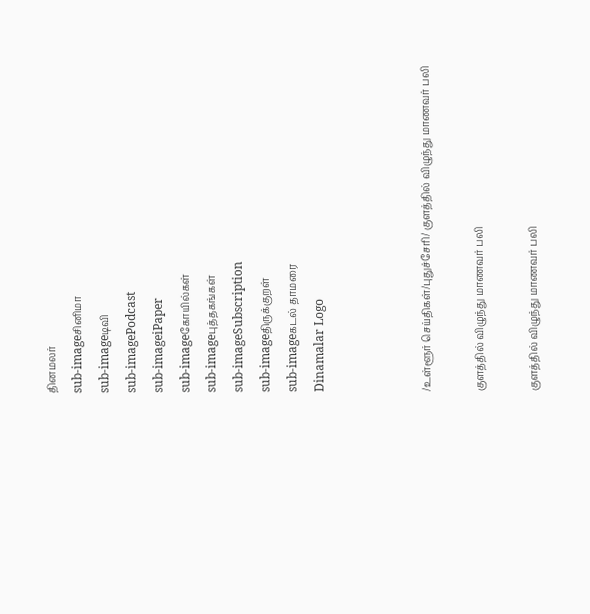தினமலர்
sub-imageசினிமா
sub-imageடிவி
sub-imagePodcast
sub-imageiPaper
sub-imageகோயில்கள்
sub-imageபுத்தகங்கள்
sub-imageSubscription
sub-imageதிருக்குறள்
sub-imageகடல் தாமரை
Dinamalar Logo



/உள்ளூர் செய்திகள்/புதுச்சேரி/ குளத்தில் விழுந்து மாணவர் பலி

குளத்தில் விழுந்து மாணவர் பலி

குளத்தில் விழுந்து மாணவர் பலி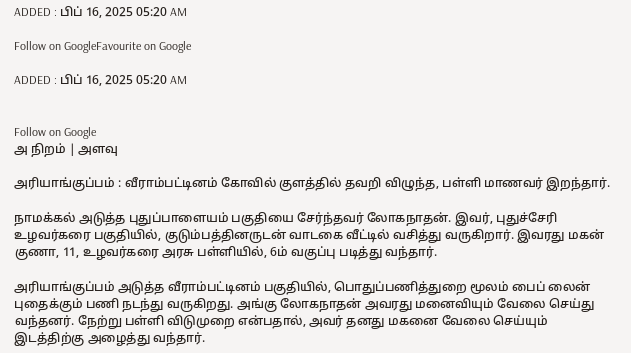ADDED : பிப் 16, 2025 05:20 AM

Follow on GoogleFavourite on Google

ADDED : பிப் 16, 2025 05:20 AM


Follow on Google
அ நிறம் | அளவு

அரியாங்குப்பம் : வீராம்பட்டினம் கோவில் குளத்தில் தவறி விழுந்த, பள்ளி மாணவர் இறந்தார்.

நாமக்கல் அடுத்த புதுப்பாளையம் பகுதியை சேர்ந்தவர் லோகநாதன். இவர், புதுச்சேரி உழவர்கரை பகுதியில், குடும்பத்தினருடன் வாடகை வீட்டில் வசித்து வருகிறார். இவரது மகன் குணா, 11, உழவர்கரை அரசு பள்ளியில், 6ம் வகுப்பு படித்து வந்தார்.

அரியாங்குப்பம் அடுத்த வீராம்பட்டினம் பகுதியில், பொதுப்பணித்துறை மூலம் பைப் லைன் புதைக்கும் பணி நடந்து வருகிறது. அங்கு லோகநாதன் அவரது மனைவியும் வேலை செய்து வந்தனர். நேற்று பள்ளி விடுமுறை என்பதால், அவர் தனது மகனை வேலை செய்யும் இடத்திற்கு அழைத்து வந்தார்.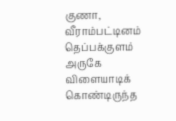குணா, வீராம்பட்டினம் தெப்பக்குளம் அருகே விளையாடிக் கொண்டிருந்த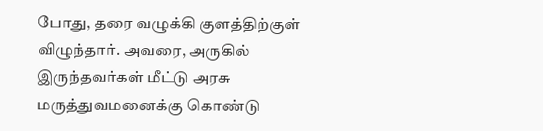போது, தரை வழுக்கி குளத்திற்குள் விழுந்தார். அவரை, அருகில் இருந்தவர்கள் மீட்டு அரசு மருத்துவமனைக்கு கொண்டு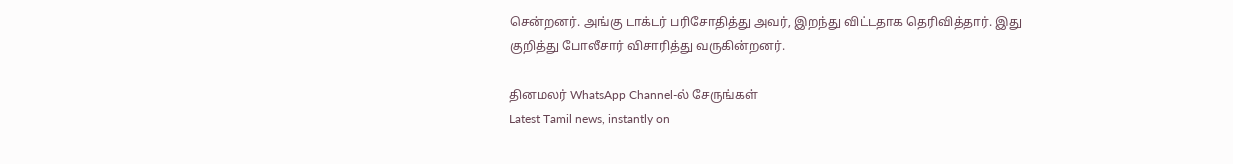சென்றனர். அங்கு டாக்டர் பரிசோதித்து அவர், இறந்து விட்டதாக தெரிவித்தார். இது குறித்து போலீசார் விசாரித்து வருகின்றனர்.

தினமலர் WhatsApp Channel-ல் சேருங்கள்
Latest Tamil news, instantly on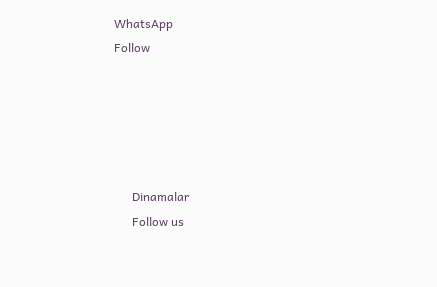WhatsApp
Follow





      Dinamalar
      Follow us